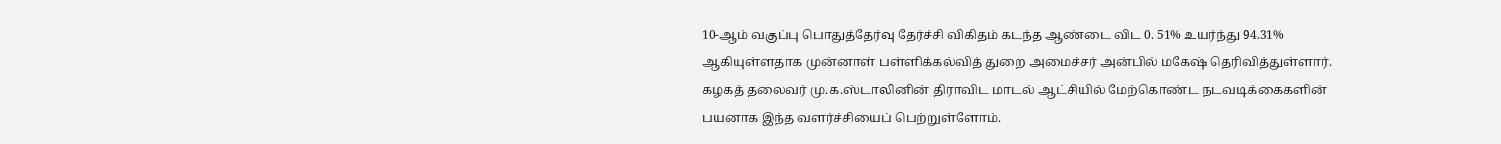10-ஆம் வகுப்பு பொதுத்தேர்வு தேர்ச்சி விகிதம் கடந்த ஆண்டை விட 0. 51% உயர்ந்து 94.31% ஆகியுள்ளதாக முன்னாள் பள்ளிக்கல்வித் துறை அமைச்சர் அன்பில் மகேஷ் தெரிவித்துள்ளார்.
கழகத் தலைவர் மு.க.ஸ்டாலினின் திராவிட மாடல் ஆட்சியில் மேற்கொண்ட நடவடிக்கைகளின் பயனாக இந்த வளர்ச்சியைப் பெற்றுள்ளோம்.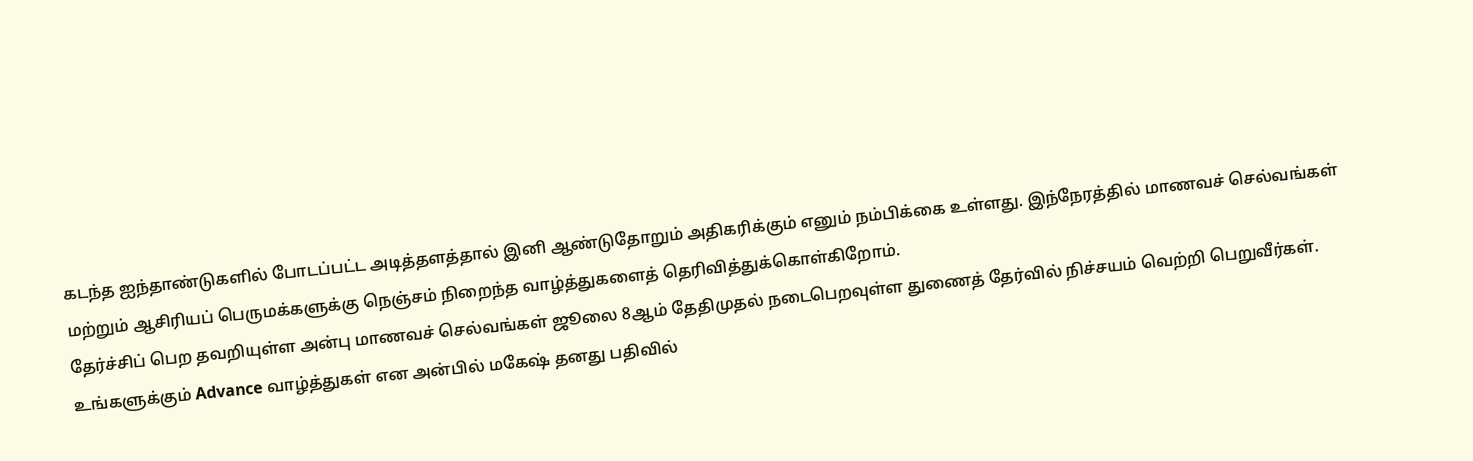கடந்த ஐந்தாண்டுகளில் போடப்பட்ட அடித்தளத்தால் இனி ஆண்டுதோறும் அதிகரிக்கும் எனும் நம்பிக்கை உள்ளது. இந்நேரத்தில் மாணவச் செல்வங்கள் மற்றும் ஆசிரியப் பெருமக்களுக்கு நெஞ்சம் நிறைந்த வாழ்த்துகளைத் தெரிவித்துக்கொள்கிறோம்.
தேர்ச்சிப் பெற தவறியுள்ள அன்பு மாணவச் செல்வங்கள் ஜூலை 8ஆம் தேதிமுதல் நடைபெறவுள்ள துணைத் தேர்வில் நிச்சயம் வெற்றி பெறுவீர்கள். உங்களுக்கும் Advance வாழ்த்துகள் என அன்பில் மகேஷ் தனது பதிவில்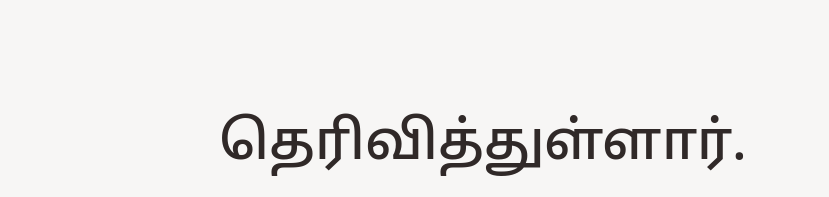தெரிவித்துள்ளார்.